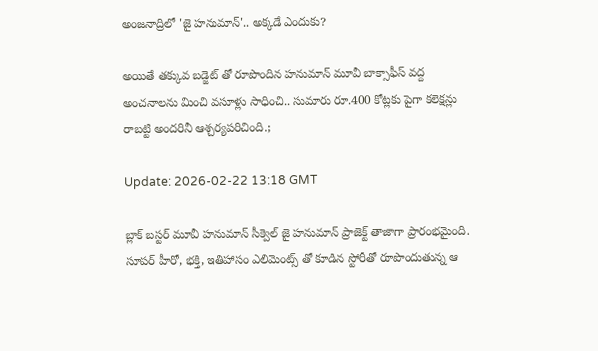అంజనాద్రిలో 'జై హనుమాన్'.. అక్కడే ఎందుకు?

అయితే తక్కువ బడ్జెట్‌ తో రూపొందిన హనుమాన్ మూవీ బాక్సాఫీస్‌ వద్ద అంచనాలను మించి వసూళ్లు సాధించి.. సుమారు రూ.400 కోట్లకు పైగా కలెక్షన్లు రాబట్టి అందరినీ ఆశ్చర్యపరిచింది.;

Update: 2026-02-22 13:18 GMT

బ్లాక్ బస్టర్ మూవీ హనుమాన్ సీక్వెల్ జై హనుమాన్ ప్రాజెక్ట్ తాజాగా ప్రారంభమైంది. సూపర్‌ హీరో, భక్తి, ఇతిహాసం ఎలిమెంట్స్ తో కూడిన స్టోరీతో రూపొందుతున్న ఆ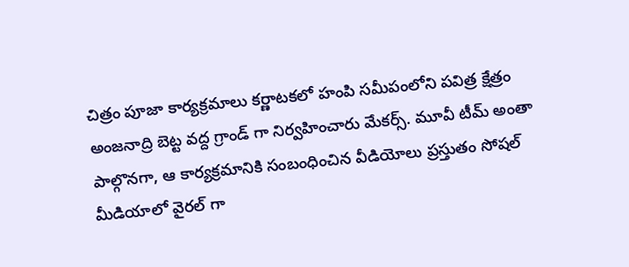చిత్రం పూజా కార్యక్రమాలు కర్ణాటకలో హంపి సమీపంలోని పవిత్ర క్షేత్రం అంజనాద్రి బెట్ట వద్ద గ్రాండ్ గా నిర్వహించారు మేకర్స్. మూవీ టీమ్ అంతా పాల్గొనగా, ఆ కార్యక్రమానికి సంబంధించిన వీడియోలు ప్రస్తుతం సోషల్‌ మీడియాలో వైరల్‌ గా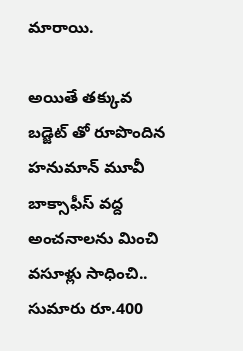మారాయి.

అయితే తక్కువ బడ్జెట్‌ తో రూపొందిన హనుమాన్ మూవీ బాక్సాఫీస్‌ వద్ద అంచనాలను మించి వసూళ్లు సాధించి.. సుమారు రూ.400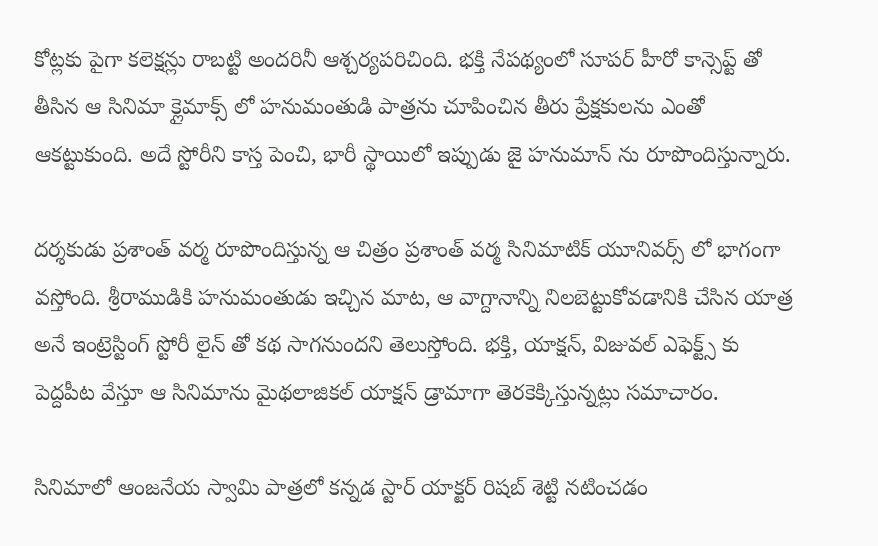కోట్లకు పైగా కలెక్షన్లు రాబట్టి అందరినీ ఆశ్చర్యపరిచింది. భక్తి నేపథ్యంలో సూపర్‌ హీరో కాన్సెప్ట్‌ తో తీసిన ఆ సినిమా క్లైమాక్స్‌ లో హనుమంతుడి పాత్రను చూపించిన తీరు ప్రేక్షకులను ఎంతో ఆకట్టుకుంది. అదే స్టోరీని కాస్త పెంచి, భారీ స్థాయిలో ఇప్పుడు జై హనుమాన్‌ ను రూపొందిస్తున్నారు.

దర్శకుడు ప్రశాంత్ వర్మ రూపొందిస్తున్న ఆ చిత్రం ప్రశాంత్ వర్మ సినిమాటిక్ యూనివర్స్‌ లో భాగంగా వస్తోంది. శ్రీరాముడికి హనుమంతుడు ఇచ్చిన మాట, ఆ వాగ్దానాన్ని నిలబెట్టుకోవడానికి చేసిన యాత్ర అనే ఇంట్రెస్టింగ్ స్టోరీ లైన్ తో కథ సాగనుందని తెలుస్తోంది. భక్తి, యాక్షన్‌, విజువల్‌ ఎఫెక్ట్స్‌ కు పెద్దపీట వేస్తూ ఆ సినిమాను మైథలాజికల్‌ యాక్షన్‌ డ్రామాగా తెరకెక్కిస్తున్నట్లు సమాచారం.

సినిమాలో ఆంజనేయ స్వామి పాత్రలో కన్నడ స్టార్ యాక్టర్ రిషబ్ శెట్టి నటించడం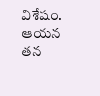విశేషం. ఆయన తన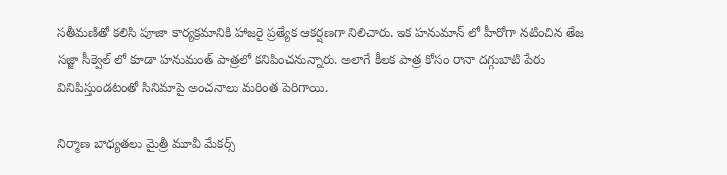సతీమణితో కలిసి పూజా కార్యక్రమానికి హాజరై ప్రత్యేక ఆకర్షణగా నిలిచారు. ఇక హనుమాన్‌ లో హీరోగా నటించిన తేజ సజ్జా సీక్వెల్‌ లో కూడా హనుమంత్‌ పాత్రలో కనిపించనున్నారు. అలాగే కీలక పాత్ర కోసం రానా దగ్గుబాటి పేరు వినిపిస్తుండటంతో సినిమాపై అంచనాలు మరింత పెరిగాయి.

నిర్మాణ బాధ్యతలు మైత్రీ మూవీ మేకర్స్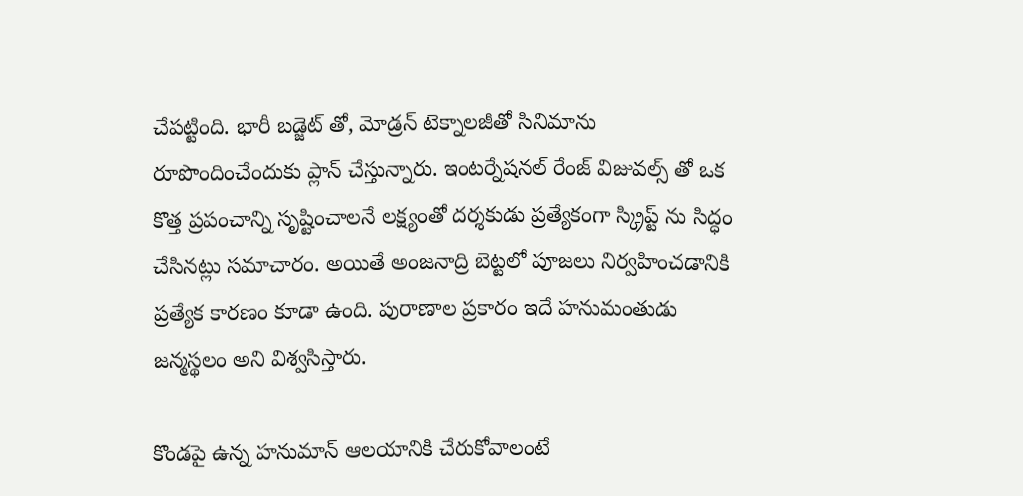చేపట్టింది. భారీ బడ్జెట్‌ తో, మోడ్రన్ టెక్నాలజీతో సినిమాను రూపొందించేందుకు ప్లాన్‌ చేస్తున్నారు. ఇంటర్నేషనల్ రేంజ్ విజువల్స్‌ తో ఒక కొత్త ప్రపంచాన్ని సృష్టించాలనే లక్ష్యంతో దర్శకుడు ప్రత్యేకంగా స్క్రిప్ట్‌ ను సిద్ధం చేసినట్లు సమాచారం. అయితే అంజనాద్రి బెట్టలో పూజలు నిర్వహించడానికి ప్రత్యేక కారణం కూడా ఉంది. పురాణాల ప్రకారం ఇదే హనుమంతుడు జన్మస్థలం అని విశ్వసిస్తారు.

కొండపై ఉన్న హనుమాన్‌ ఆలయానికి చేరుకోవాలంటే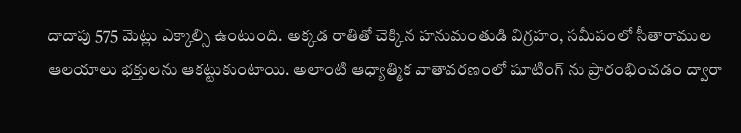దాదాపు 575 మెట్లు ఎక్కాల్సి ఉంటుంది. అక్కడ రాతితో చెక్కిన హనుమంతుడి విగ్రహం, సమీపంలో సీతారాముల ఆలయాలు భక్తులను ఆకట్టుకుంటాయి. అలాంటి ఆధ్యాత్మిక వాతావరణంలో షూటింగ్‌ ను ప్రారంభించడం ద్వారా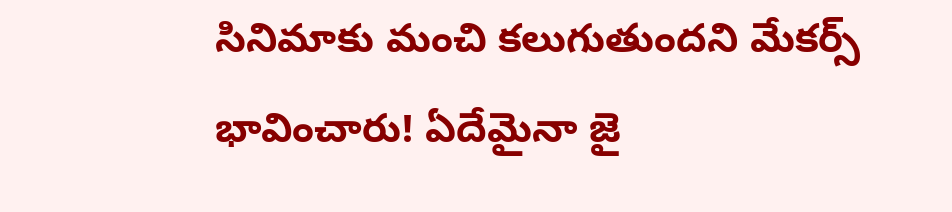సినిమాకు మంచి కలుగుతుందని మేకర్స్ భావించారు! ఏదేమైనా జై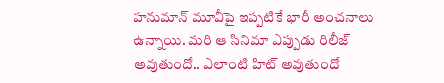హనుమాన్‌ మూవీపై ఇప్పటికే భారీ అంచనాలు ఉన్నాయి. మరి ఆ సినిమా ఎప్పుడు రిలీజ్ అవుతుందో.. ఎలాంటి హిట్ అవుతుందో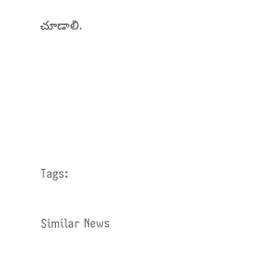చూడాలి.





Tags:

Similar News